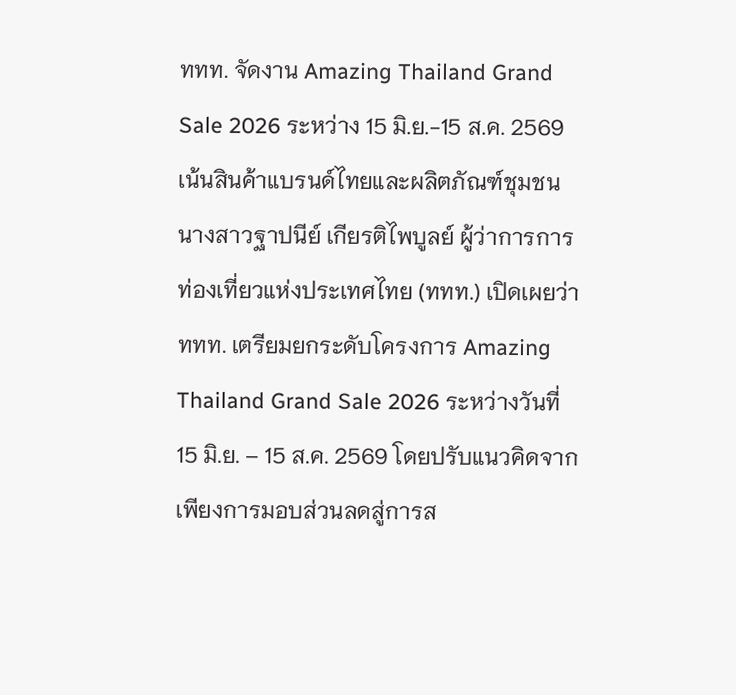ททท. จัดงาน Amazing Thailand Grand Sale 2026 ระหว่าง 15 มิ.ย.-15 ส.ค. 2569 เน้นสินค้าแบรนด์ไทยและผลิตภัณฑ์ชุมชน
นางสาวฐาปนีย์ เกียรติไพบูลย์ ผู้ว่าการการท่องเที่ยวแห่งประเทศไทย (ททท.) เปิดเผยว่า ททท. เตรียมยกระดับโครงการ Amazing Thailand Grand Sale 2026 ระหว่างวันที่ 15 มิ.ย. – 15 ส.ค. 2569 โดยปรับแนวคิดจากเพียงการมอบส่วนลดสู่การส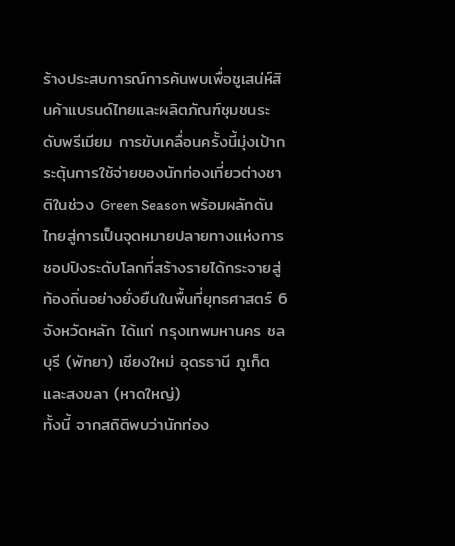ร้างประสบการณ์การค้นพบเพื่อชูเสน่ห์สินค้าแบรนด์ไทยและผลิตภัณฑ์ชุมชนระดับพรีเมียม การขับเคลื่อนครั้งนี้มุ่งเป้ากระตุ้นการใช้จ่ายของนักท่องเที่ยวต่างชาติในช่วง Green Season พร้อมผลักดันไทยสู่การเป็นจุดหมายปลายทางแห่งการชอปปิงระดับโลกที่สร้างรายได้กระจายสู่ท้องถิ่นอย่างยั่งยืนในพื้นที่ยุทธศาสตร์ 6 จังหวัดหลัก ได้แก่ กรุงเทพมหานคร ชลบุรี (พัทยา) เชียงใหม่ อุดรธานี ภูเก็ต และสงขลา (หาดใหญ่)
ทั้งนี้ จากสถิติพบว่านักท่อง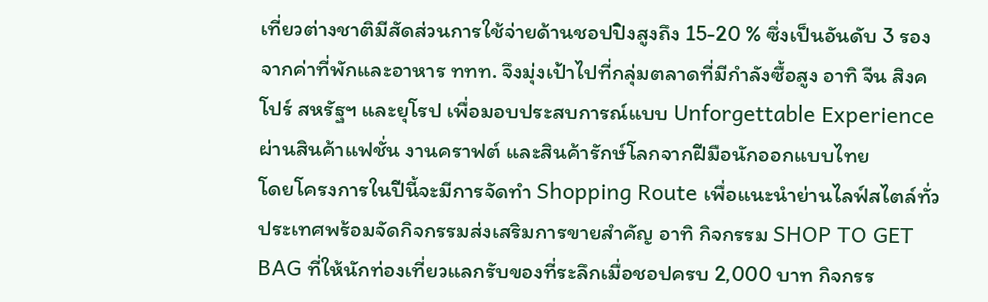เที่ยวต่างชาติมีสัดส่วนการใช้จ่ายด้านชอปปิงสูงถึง 15-20 % ซึ่งเป็นอันดับ 3 รองจากค่าที่พักและอาหาร ททท. จึงมุ่งเป้าไปที่กลุ่มตลาดที่มีกำลังซื้อสูง อาทิ จีน สิงคโปร์ สหรัฐฯ และยุโรป เพื่อมอบประสบการณ์แบบ Unforgettable Experience ผ่านสินค้าแฟชั่น งานคราฟต์ และสินค้ารักษ์โลกจากฝีมือนักออกแบบไทย
โดยโครงการในปีนี้จะมีการจัดทำ Shopping Route เพื่อแนะนำย่านไลฟ์สไตล์ทั่วประเทศพร้อมจัดกิจกรรมส่งเสริมการขายสำคัญ อาทิ กิจกรรม SHOP TO GET BAG ที่ให้นักท่องเที่ยวแลกรับของที่ระลึกเมื่อชอปครบ 2,000 บาท กิจกรร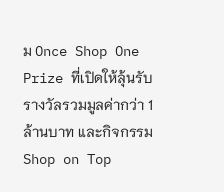ม Once Shop One Prize ที่เปิดให้ลุ้นรับรางวัลรวมมูลค่ากว่า 1 ล้านบาท และกิจกรรม Shop on Top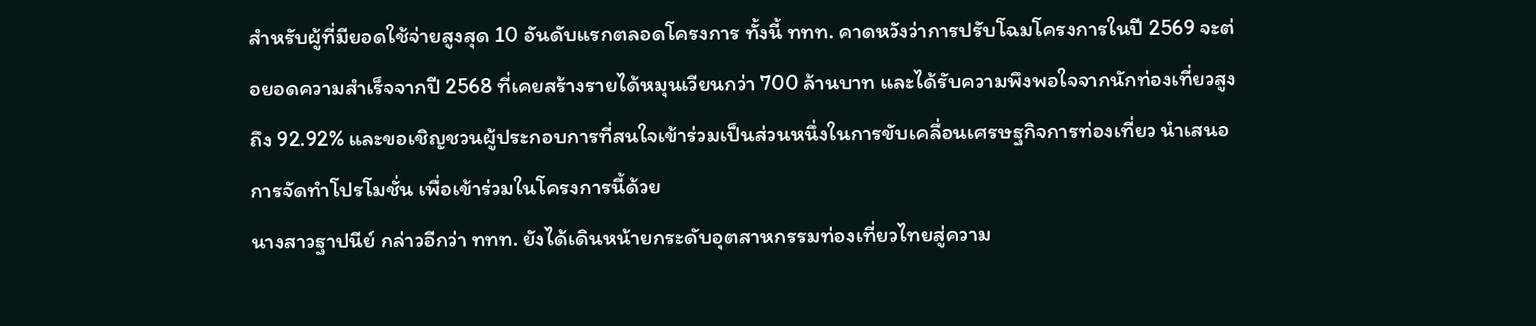สำหรับผู้ที่มียอดใช้จ่ายสูงสุด 10 อันดับแรกตลอดโครงการ ทั้งนี้ ททท. คาดหวังว่าการปรับโฉมโครงการในปี 2569 จะต่อยอดความสำเร็จจากปี 2568 ที่เคยสร้างรายได้หมุนเวียนกว่า 700 ล้านบาท และได้รับความพึงพอใจจากนักท่องเที่ยวสูงถึง 92.92% และขอเชิญชวนผู้ประกอบการที่สนใจเข้าร่วมเป็นส่วนหนึ่งในการขับเคลื่อนเศรษฐกิจการท่องเที่ยว นำเสนอการจัดทำโปรโมชั่น เพื่อเข้าร่วมในโครงการนี้ด้วย
นางสาวฐาปนีย์ กล่าวอีกว่า ททท. ยังได้เดินหน้ายกระดับอุตสาหกรรมท่องเที่ยวไทยสู่ความ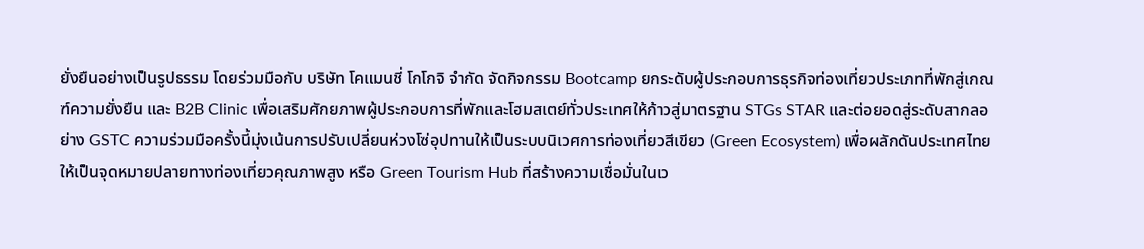ยั่งยืนอย่างเป็นรูปธรรม โดยร่วมมือกับ บริษัท โคแมนชี่ โกโกจิ จำกัด จัดกิจกรรม Bootcamp ยกระดับผู้ประกอบการธุรกิจท่องเที่ยวประเภทที่พักสู่เกณฑ์ความยั่งยืน และ B2B Clinic เพื่อเสริมศักยภาพผู้ประกอบการที่พักและโฮมสเตย์ทั่วประเทศให้ก้าวสู่มาตรฐาน STGs STAR และต่อยอดสู่ระดับสากลอย่าง GSTC ความร่วมมือครั้งนี้มุ่งเน้นการปรับเปลี่ยนห่วงโซ่อุปทานให้เป็นระบบนิเวศการท่องเที่ยวสีเขียว (Green Ecosystem) เพื่อผลักดันประเทศไทยให้เป็นจุดหมายปลายทางท่องเที่ยวคุณภาพสูง หรือ Green Tourism Hub ที่สร้างความเชื่อมั่นในเว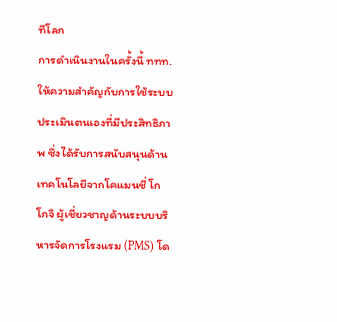ทีโลก
การดำเนินงานในครั้งนี้ ททท. ให้ความสำคัญกับการใช้ระบบประเมินตนเองที่มีประสิทธิภาพ ซึ่งได้รับการสนับสนุนด้านเทคโนโลยีจากโคแมนชี่ โกโกจิ ผู้เชี่ยวชาญด้านระบบบริหารจัดการโรงแรม (PMS) โด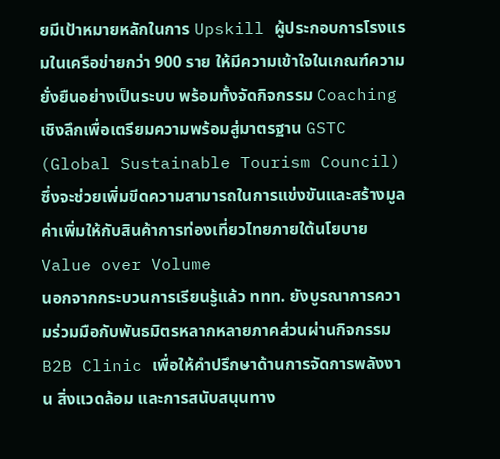ยมีเป้าหมายหลักในการ Upskill ผู้ประกอบการโรงแรมในเครือข่ายกว่า 900 ราย ให้มีความเข้าใจในเกณฑ์ความยั่งยืนอย่างเป็นระบบ พร้อมทั้งจัดกิจกรรม Coaching เชิงลึกเพื่อเตรียมความพร้อมสู่มาตรฐาน GSTC (Global Sustainable Tourism Council) ซึ่งจะช่วยเพิ่มขีดความสามารถในการแข่งขันและสร้างมูลค่าเพิ่มให้กับสินค้าการท่องเที่ยวไทยภายใต้นโยบาย Value over Volume
นอกจากกระบวนการเรียนรู้แล้ว ททท. ยังบูรณาการความร่วมมือกับพันธมิตรหลากหลายภาคส่วนผ่านกิจกรรม B2B Clinic เพื่อให้คำปรึกษาด้านการจัดการพลังงาน สิ่งแวดล้อม และการสนับสนุนทาง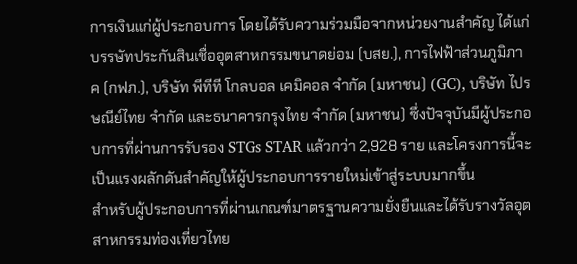การเงินแก่ผู้ประกอบการ โดยได้รับความร่วมมือจากหน่วยงานสำคัญ ได้แก่ บรรษัทประกันสินเชื่ออุตสาหกรรมขนาดย่อม (บสย.), การไฟฟ้าส่วนภูมิภาค (กฟภ.), บริษัท พีทีที โกลบอล เคมิคอล จำกัด (มหาชน) (GC), บริษัท ไปรษณีย์ไทย จำกัด และธนาคารกรุงไทย จำกัด (มหาชน) ซึ่งปัจจุบันมีผู้ประกอบการที่ผ่านการรับรอง STGs STAR แล้วกว่า 2,928 ราย และโครงการนี้จะเป็นแรงผลักดันสำคัญให้ผู้ประกอบการรายใหม่เข้าสู่ระบบมากขึ้น
สำหรับผู้ประกอบการที่ผ่านเกณฑ์มาตรฐานความยั่งยืนและได้รับรางวัลอุตสาหกรรมท่องเที่ยวไทย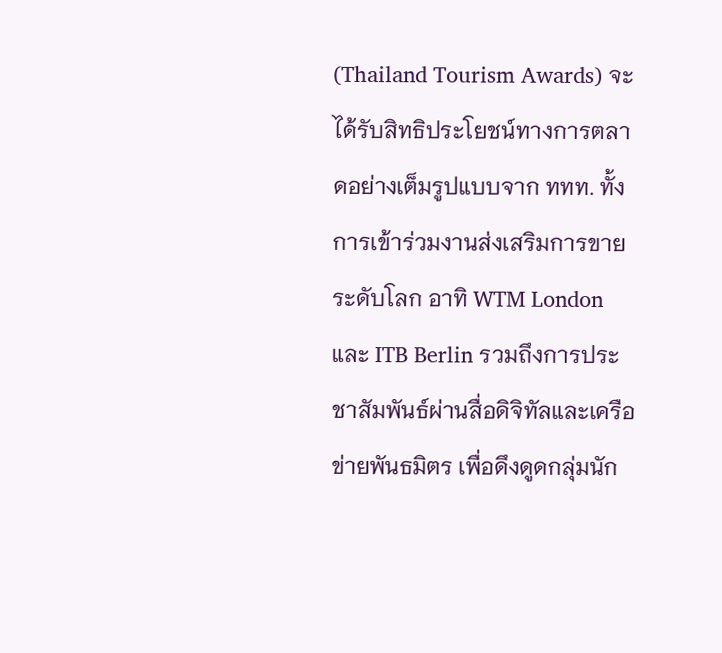(Thailand Tourism Awards) จะได้รับสิทธิประโยชน์ทางการตลาดอย่างเต็มรูปแบบจาก ททท. ทั้งการเข้าร่วมงานส่งเสริมการขายระดับโลก อาทิ WTM London และ ITB Berlin รวมถึงการประชาสัมพันธ์ผ่านสื่อดิจิทัลและเครือข่ายพันธมิตร เพื่อดึงดูดกลุ่มนัก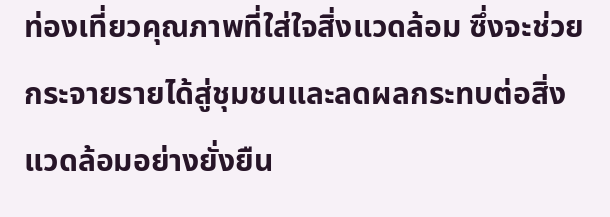ท่องเที่ยวคุณภาพที่ใส่ใจสิ่งแวดล้อม ซึ่งจะช่วยกระจายรายได้สู่ชุมชนและลดผลกระทบต่อสิ่งแวดล้อมอย่างยั่งยืน